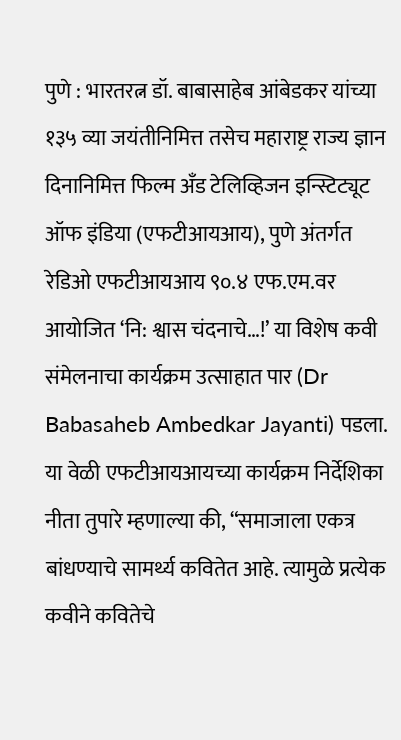पुणे : भारतरत्न डॉ. बाबासाहेब आंबेडकर यांच्या १३५ व्या जयंतीनिमित्त तसेच महाराष्ट्र राज्य ज्ञान दिनानिमित्त फिल्म अँड टेलिव्हिजन इन्स्टिट्यूट ऑफ इंडिया (एफटीआयआय), पुणे अंतर्गत रेडिओ एफटीआयआय ९०.४ एफ.एम.वर आयोजित ‘नि: श्वास चंदनाचे…!’ या विशेष कवी संमेलनाचा कार्यक्रम उत्साहात पार (Dr Babasaheb Ambedkar Jayanti) पडला.
या वेळी एफटीआयआयच्या कार्यक्रम निर्देशिका नीता तुपारे म्हणाल्या की, “समाजाला एकत्र बांधण्याचे सामर्थ्य कवितेत आहे. त्यामुळे प्रत्येक कवीने कवितेचे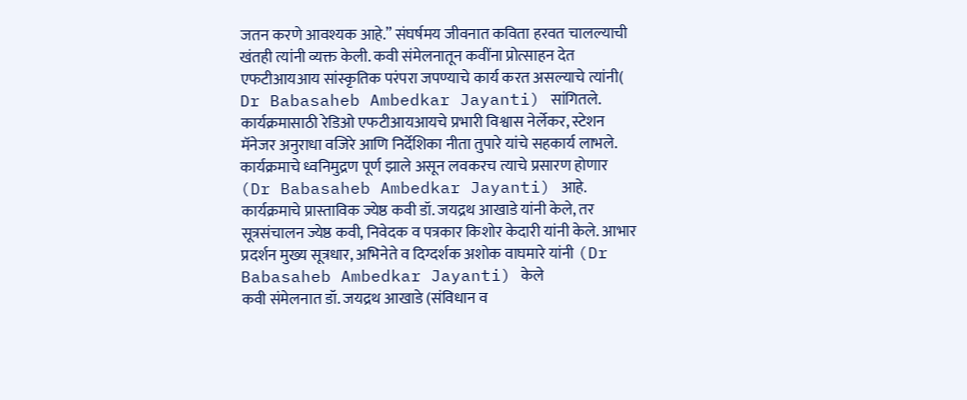जतन करणे आवश्यक आहे.” संघर्षमय जीवनात कविता हरवत चालल्याची खंतही त्यांनी व्यक्त केली. कवी संमेलनातून कवींना प्रोत्साहन देत एफटीआयआय सांस्कृतिक परंपरा जपण्याचे कार्य करत असल्याचे त्यांनी( Dr Babasaheb Ambedkar Jayanti) सांगितले.
कार्यक्रमासाठी रेडिओ एफटीआयआयचे प्रभारी विश्वास नेर्लेकर, स्टेशन मॅनेजर अनुराधा वजिरे आणि निर्देशिका नीता तुपारे यांचे सहकार्य लाभले. कार्यक्रमाचे ध्वनिमुद्रण पूर्ण झाले असून लवकरच त्याचे प्रसारण होणार (Dr Babasaheb Ambedkar Jayanti) आहे.
कार्यक्रमाचे प्रास्ताविक ज्येष्ठ कवी डॉ. जयद्रथ आखाडे यांनी केले, तर सूत्रसंचालन ज्येष्ठ कवी, निवेदक व पत्रकार किशोर केदारी यांनी केले. आभार प्रदर्शन मुख्य सूत्रधार, अभिनेते व दिग्दर्शक अशोक वाघमारे यांनी (Dr Babasaheb Ambedkar Jayanti) केले
कवी संमेलनात डॉ. जयद्रथ आखाडे (संविधान व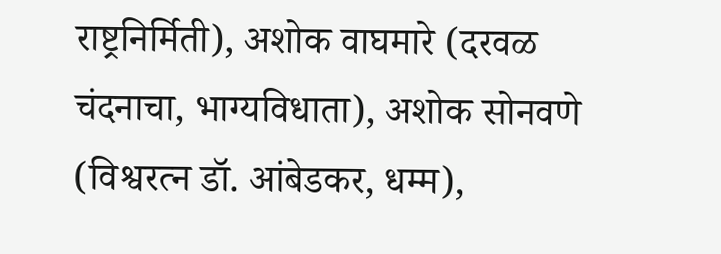राष्ट्रनिर्मिती), अशोक वाघमारे (दरवळ चंदनाचा, भाग्यविधाता), अशोक सोनवणे (विश्वरत्न डॉ. आंबेडकर, धम्म),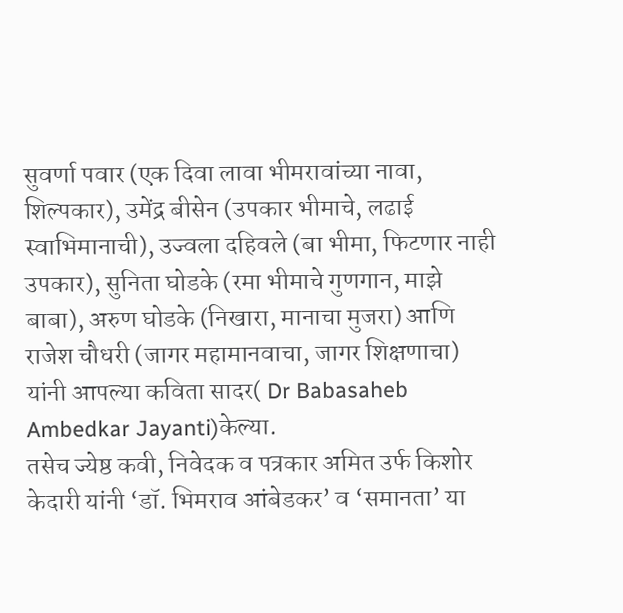सुवर्णा पवार (एक दिवा लावा भीमरावांच्या नावा, शिल्पकार), उमेंद्र बीसेन (उपकार भीमाचे, लढाई स्वाभिमानाची), उज्वला दहिवले (बा भीमा, फिटणार नाही उपकार), सुनिता घोडके (रमा भीमाचे गुणगान, माझे बाबा), अरुण घोडके (निखारा, मानाचा मुजरा) आणि राजेश चौधरी (जागर महामानवाचा, जागर शिक्षणाचा) यांनी आपल्या कविता सादर( Dr Babasaheb Ambedkar Jayanti)केल्या.
तसेच ज्येष्ठ कवी, निवेदक व पत्रकार अमित उर्फ किशोर केदारी यांनी ‘डॉ. भिमराव आंबेडकर’ व ‘समानता’ या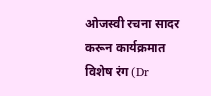ओजस्वी रचना सादर करून कार्यक्रमात विशेष रंग (Dr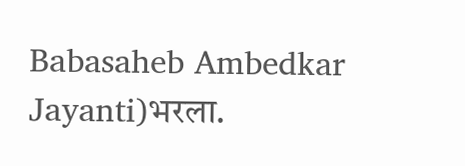Babasaheb Ambedkar Jayanti)भरला.